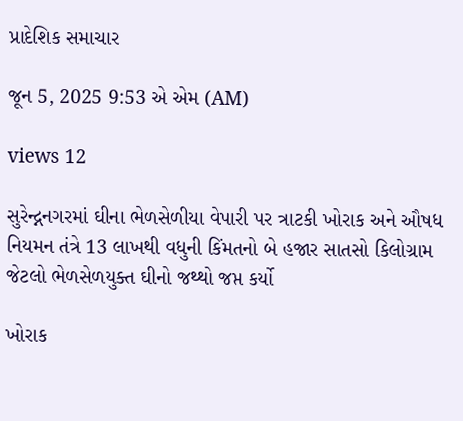પ્રાદેશિક સમાચાર

જૂન 5, 2025 9:53 એ એમ (AM)

views 12

સુરેન્દ્નનગરમાં ઘીના ભેળસેળીયા વેપારી પર ત્રાટકી ખોરાક અને ઔષધ નિયમન તંત્રે 13 લાખથી વધુની કિંમતનો બે હજાર સાતસો કિલોગ્રામ જેટલો ભેળસેળયુક્ત ઘીનો જથ્થો જપ્ત કર્યો

ખોરાક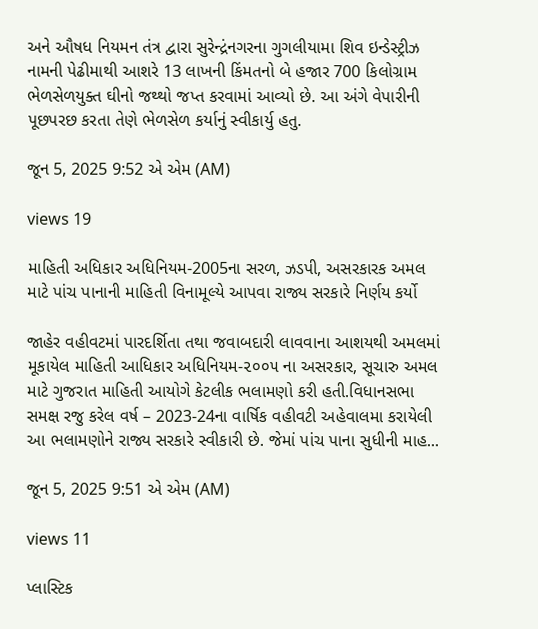અને ઔષધ નિયમન તંત્ર દ્વારા સુરેન્દ્રંનગરના ગુગલીયામા શિવ ઇન્ડેસ્ટ્રીઝ નામની પેઢીમાથી આશરે 13 લાખની કિંમતનો બે હજાર 700 કિલોગ્રામ ભેળસેળયુક્ત ઘીનો જથ્થો જપ્ત કરવામાં આવ્યો છે. આ અંગે વેપારીની પૂછપરછ કરતા તેણે ભેળસેળ કર્યાનું સ્વીકાર્યુ હતુ.

જૂન 5, 2025 9:52 એ એમ (AM)

views 19

માહિતી અધિકાર અધિનિયમ-2005ના સરળ, ઝડપી, અસરકારક અમલ માટે પાંચ પાનાની માહિતી વિનામૂલ્યે આપવા રાજ્ય સરકારે નિર્ણય કર્યો

જાહેર વહીવટમાં પારદર્શિતા તથા જવાબદારી લાવવાના આશયથી અમલમાં મૂકાયેલ માહિતી આધિકાર અધિનિયમ-૨૦૦૫ ના અસરકાર, સૂચારુ અમલ માટે ગુજરાત માહિતી આયોગે કેટલીક ભલામણો કરી હતી.વિધાનસભા સમક્ષ રજુ કરેલ વર્ષ – 2023-24ના વાર્ષિક વહીવટી અહેવાલમા કરાયેલી આ ભલામણોને રાજ્ય સરકારે સ્વીકારી છે. જેમાં પાંચ પાના સુધીની માહ...

જૂન 5, 2025 9:51 એ એમ (AM)

views 11

પ્લાસ્ટિક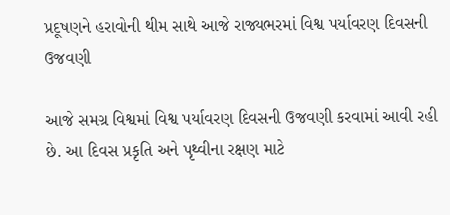પ્રદૂષણને હરાવોની થીમ સાથે આજે રાજ્યભરમાં વિશ્વ પર્યાવરણ દિવસની ઉજવણી

આજે સમગ્ર વિશ્વમાં વિશ્વ પર્યાવરણ દિવસની ઉજવણી કરવામાં આવી રહી છે. આ દિવસ પ્રકૃતિ અને પૃથ્વીના રક્ષણ માટે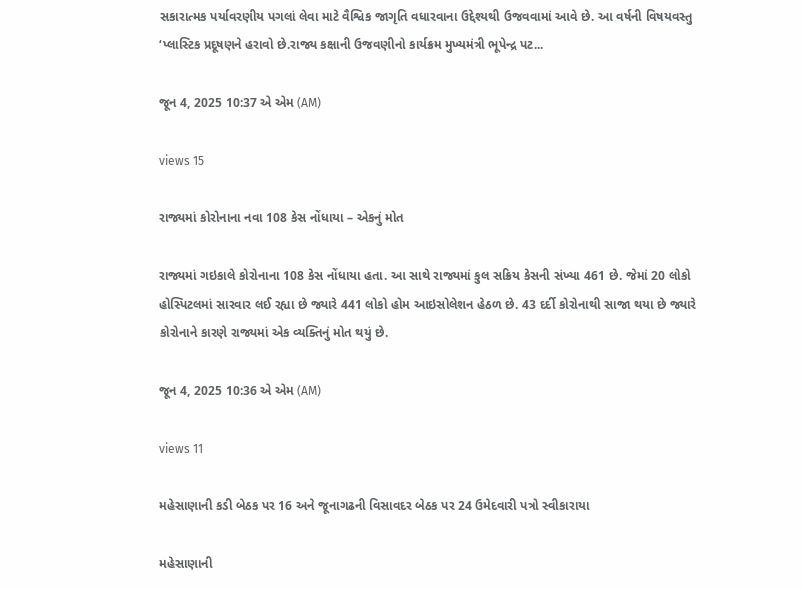સકારાત્મક પર્યાવરણીય પગલાં લેવા માટે વૈશ્વિક જાગૃતિ વધારવાના ઉદ્દેશ્યથી ઉજવવામાં આવે છે. આ વર્ષની વિષયવસ્તુ ‘પ્લાસ્ટિક પ્રદૂષણને હરાવો છે.રાજ્ય કક્ષાની ઉજવણીનો કાર્યક્રમ મુખ્યમંત્રી ભૂપેન્દ્ર પટ...

જૂન 4, 2025 10:37 એ એમ (AM)

views 15

રાજ્યમાં કોરોનાના નવા 108 કેસ નોંધાયા – એકનું મોત

રાજ્યમાં ગઇકાલે કોરોનાના 108 કેસ નોંધાયા હતા. આ સાથે રાજ્યમાં કુલ સક્રિય કેસની સંખ્યા 461 છે. જેમાં 20 લોકો હોસ્પિટલમાં સારવાર લઈ રહ્યા છે જ્યારે 441 લોકો હોમ આઇસોલેશન હેઠળ છે. 43 દર્દી કોરોનાથી સાજા થયા છે જ્યારે કોરોનાને કારણે રાજ્યમાં એક વ્યક્તિનું મોત થયું છે.

જૂન 4, 2025 10:36 એ એમ (AM)

views 11

મહેસાણાની કડી બેઠક પર 16 અને જૂનાગઢની વિસાવદર બેઠક પર 24 ઉમેદવારી પત્રો સ્વીકારાયા

મહેસાણાની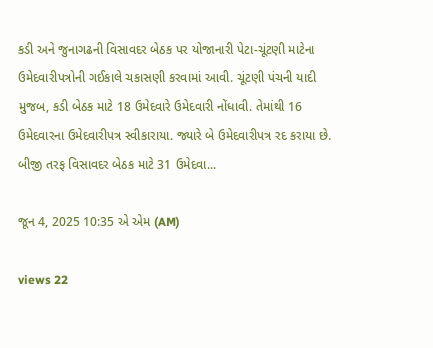કડી અને જુનાગઢની વિસાવદર બેઠક પર યોજાનારી પેટા-ચૂંટણી માટેના ઉમેદવારીપત્રોની ગઈકાલે ચકાસણી કરવામાં આવી. ચૂંટણી પંચની યાદી મુજબ, કડી બેઠક માટે 18 ઉમેદવારે ઉમેદવારી નોંધાવી. તેમાંથી 16 ઉમેદવારના ઉમેદવારીપત્ર સ્વીકારાયા. જ્યારે બે ઉમેદવારીપત્ર રદ કરાયા છે. બીજી તરફ વિસાવદર બેઠક માટે 31 ઉમેદવા...

જૂન 4, 2025 10:35 એ એમ (AM)

views 22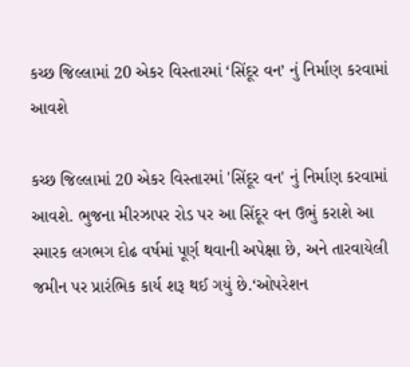કચ્છ જિલ્લામાં 20 એકર વિસ્તારમાં ‘સિંદૂર વન’ નું નિર્માણ કરવામાં આવશે

કચ્છ જિલ્લામાં 20 એકર વિસ્તારમાં 'સિંદૂર વન' નું નિર્માણ કરવામાં આવશે. ભુજના મીરઝાપર રોડ પર આ સિંદૂર વન ઉભું કરાશે આ સ્મારક લગભગ દોઢ વર્ષમાં પૂર્ણ થવાની અપેક્ષા છે, અને તારવાયેલી જમીન પર પ્રારંભિક કાર્ય શરૂ થઈ ગયું છે.‘ઓપરેશન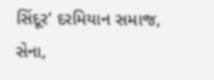સિંદૂર’ દરમિયાન સમાજ, સેના,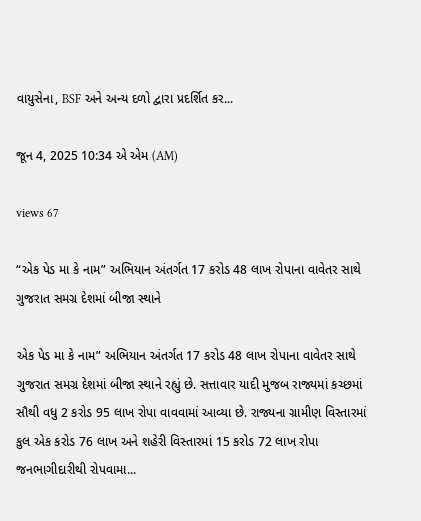વાયુસેના, BSF અને અન્ય દળો દ્વારા પ્રદર્શિત કર...

જૂન 4, 2025 10:34 એ એમ (AM)

views 67

“એક પેડ મા કે નામ” અભિયાન અંતર્ગત 17 કરોડ 48 લાખ રોપાના વાવેતર સાથે ગુજરાત સમગ્ર દેશમાં બીજા સ્થાને

એક પેડ મા કે નામ” અભિયાન અંતર્ગત 17 કરોડ 48 લાખ રોપાના વાવેતર સાથે ગુજરાત સમગ્ર દેશમાં બીજા સ્થાને રહ્યું છે. સત્તાવાર યાદી મુજબ રાજ્યમાં કચ્છમાં સૌથી વધુ 2 કરોડ 95 લાખ રોપા વાવવામાં આવ્યા છે. રાજ્યના ગ્રામીણ વિસ્તારમાં કુલ એક કરોડ 76 લાખ અને શહેરી વિસ્તારમાં 15 કરોડ 72 લાખ રોપા જનભાગીદારીથી રોપવામા...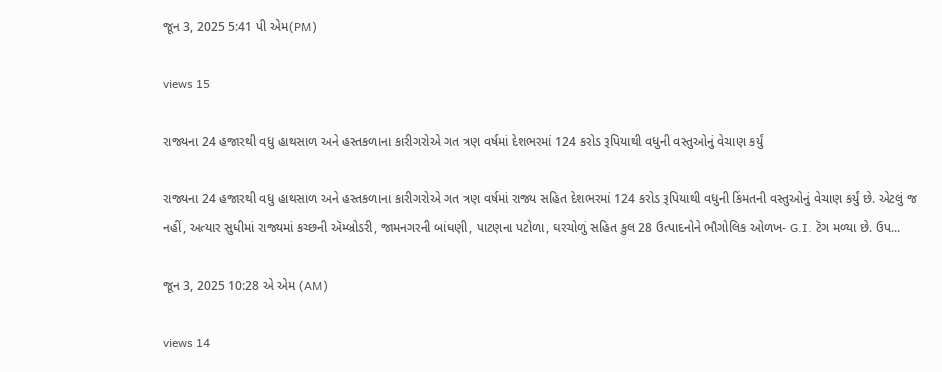જૂન 3, 2025 5:41 પી એમ(PM)

views 15

રાજ્યના 24 હજારથી વધુ હાથસાળ અને હસ્તકળાના કારીગરોએ ગત ત્રણ વર્ષમાં દેશભરમાં 124 કરોડ રૂપિયાથી વધુની વસ્તુઓનું વેચાણ કર્યું

રાજ્યના 24 હજારથી વધુ હાથસાળ અને હસ્તકળાના કારીગરોએ ગત ત્રણ વર્ષમાં રાજ્ય સહિત દેશભરમાં 124 કરોડ રૂપિયાથી વધુની કિંમતની વસ્તુઓનું વેચાણ કર્યું છે. એટલું જ નહીં, અત્યાર સુધીમાં રાજ્યમાં કચ્છની ઍમ્બ્રોડરી, જામનગરની બાંધણી, પાટણના પટોળા, ઘરચોળું સહિત કુલ 28 ઉત્પાદનોને ભૌગોલિક ઓળખ- G.I. ટૅગ મળ્યા છે. ઉપ...

જૂન 3, 2025 10:28 એ એમ (AM)

views 14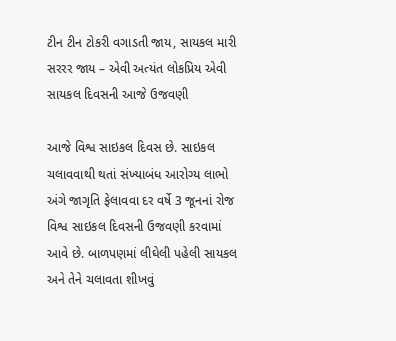ટીન ટીન ટોકરી વગાડતી જાય, સાયકલ મારી સરરર જાય – એવી અત્યંત લોકપ્રિય એવી સાયકલ દિવસની આજે ઉજવણી

આજે વિશ્વ સાઇકલ દિવસ છે. સાઇકલ ચલાવવાથી થતાં સંખ્યાબંધ આરોગ્ય લાભો અંગે જાગૃતિ ફેલાવવા દર વર્ષે 3 જૂનનાં રોજ વિશ્વ સાઇકલ દિવસની ઉજવણી કરવામાં આવે છે. બાળપણમાં લીઘેલી પહેલી સાયકલ અને તેને ચલાવતા શીખવું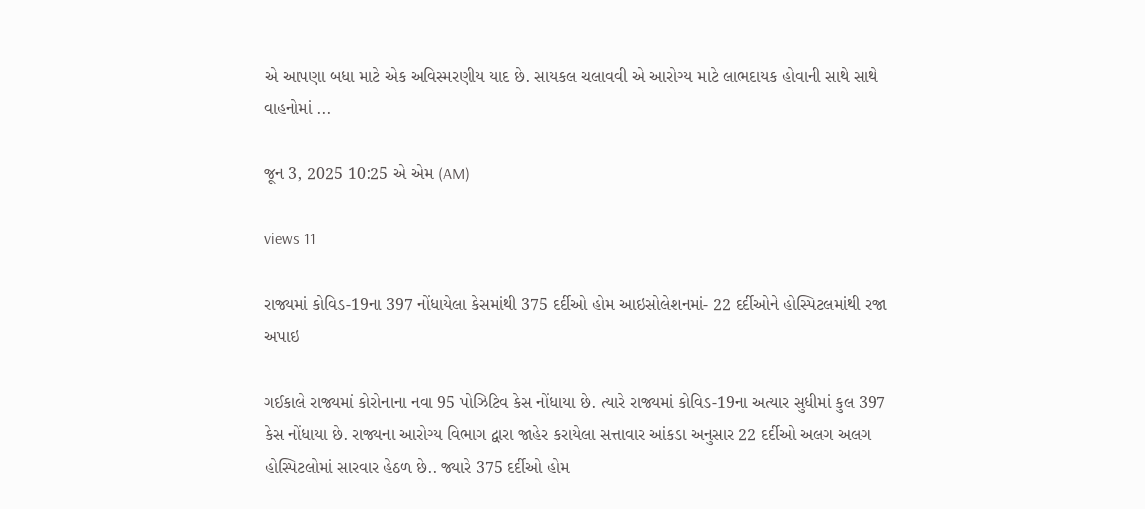એ આપણા બધા માટે એક અવિસ્મરણીય યાદ છે. સાયકલ ચલાવવી એ આરોગ્ય માટે લાભદાયક હોવાની સાથે સાથે વાહનોમાં ...

જૂન 3, 2025 10:25 એ એમ (AM)

views 11

રાજ્યમાં કોવિડ-19ના 397 નોંધાયેલા કેસમાંથી 375 દર્દીઓ હોમ આઇસોલેશનમાં- 22 દર્દીઓને હોસ્પિટલમાંથી રજા અપાઇ

ગઈકાલે રાજ્યમાં કોરોનાના નવા 95 પોઝિટિવ કેસ નોંધાયા છે. ત્યારે રાજ્યમાં કોવિડ-19ના અત્યાર સુધીમાં કુલ 397 કેસ નોંધાયા છે. રાજ્યના આરોગ્ય વિભાગ દ્વારા જાહેર કરાયેલા સત્તાવાર આંકડા અનુસાર 22 દર્દીઓ અલગ અલગ હોસ્પિટલોમાં સારવાર હેઠળ છે.. જ્યારે 375 દર્દીઓ હોમ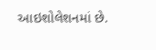આઇશોલેશનમાં છે.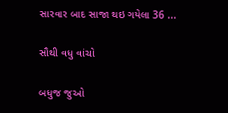સારવાર બાદ સાજા થઇ ગયેલા 36 ...

સૌથી વધુ વાંચો

બધુજ જુઓ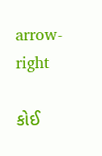arrow-right

કોઈ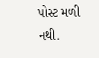પોસ્ટ મળી નથી.